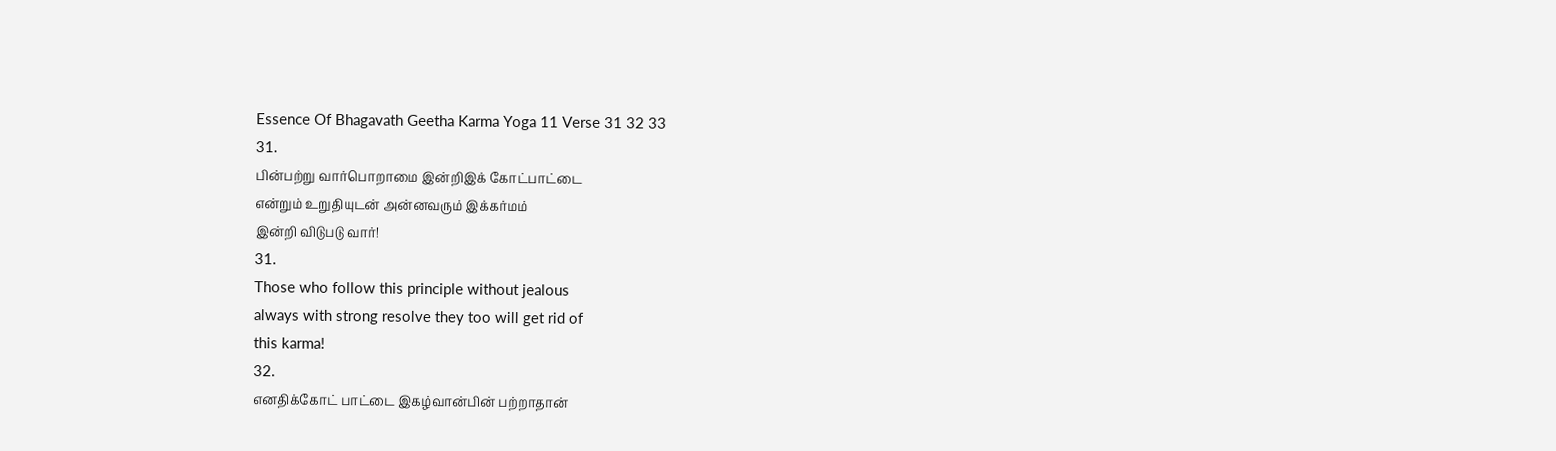Essence Of Bhagavath Geetha Karma Yoga 11 Verse 31 32 33
31.
பின்பற்று வார்பொறாமை இன்றிஇக் கோட்பாட்டை
என்றும் உறுதியுடன் அன்னவரும் இக்கர்மம்
இன்றி விடுபடு வார்!
31.
Those who follow this principle without jealous
always with strong resolve they too will get rid of
this karma!
32.
எனதிக்கோட் பாட்டை இகழ்வான்பின் பற்றாதான்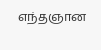எந்தஞான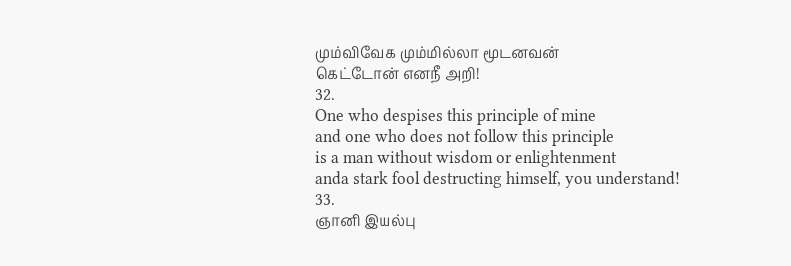மும்விவேக மும்மில்லா மூடனவன்
கெட்டோன் எனநீ அறி!
32.
One who despises this principle of mine
and one who does not follow this principle
is a man without wisdom or enlightenment
anda stark fool destructing himself, you understand!
33.
ஞானி இயல்பு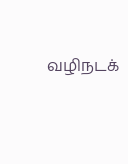வழிநடக்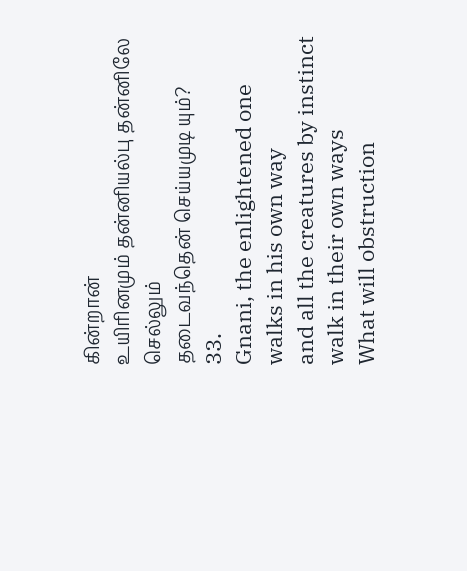கின்றான்
உயிரினமும் தன்னியல்பு தன்னிலே செல்லும்
தடைவந்தென் செய்யமுடி யும்?
33.
Gnani, the enlightened one walks in his own way
and all the creatures by instinct walk in their own ways
What will obstruction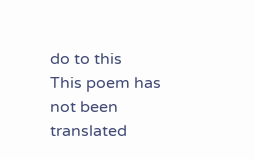do to this
This poem has not been translated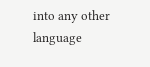into any other language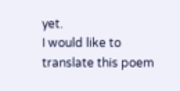yet.
I would like to translate this poem